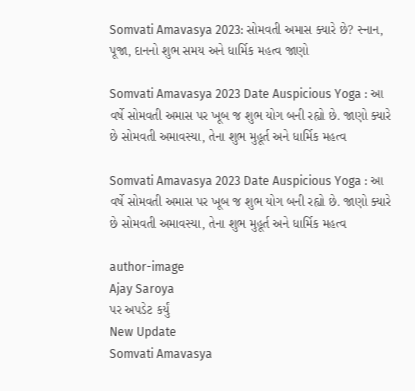Somvati Amavasya 2023: સોમવતી અમાસ ક્યારે છે? સ્નાન, પૂજા, દાનનો શુભ સમય અને ધાર્મિક મહત્વ જાણો

Somvati Amavasya 2023 Date Auspicious Yoga : આ વર્ષે સોમવતી અમાસ પર ખૂબ જ શુભ યોગ બની રહ્યો છે. જાણો ક્યારે છે સોમવતી અમાવસ્યા, તેના શુભ મુહૂર્ત અને ધાર્મિક મહત્વ

Somvati Amavasya 2023 Date Auspicious Yoga : આ વર્ષે સોમવતી અમાસ પર ખૂબ જ શુભ યોગ બની રહ્યો છે. જાણો ક્યારે છે સોમવતી અમાવસ્યા, તેના શુભ મુહૂર્ત અને ધાર્મિક મહત્વ

author-image
Ajay Saroya
પર અપડેટ કર્યું
New Update
Somvati Amavasya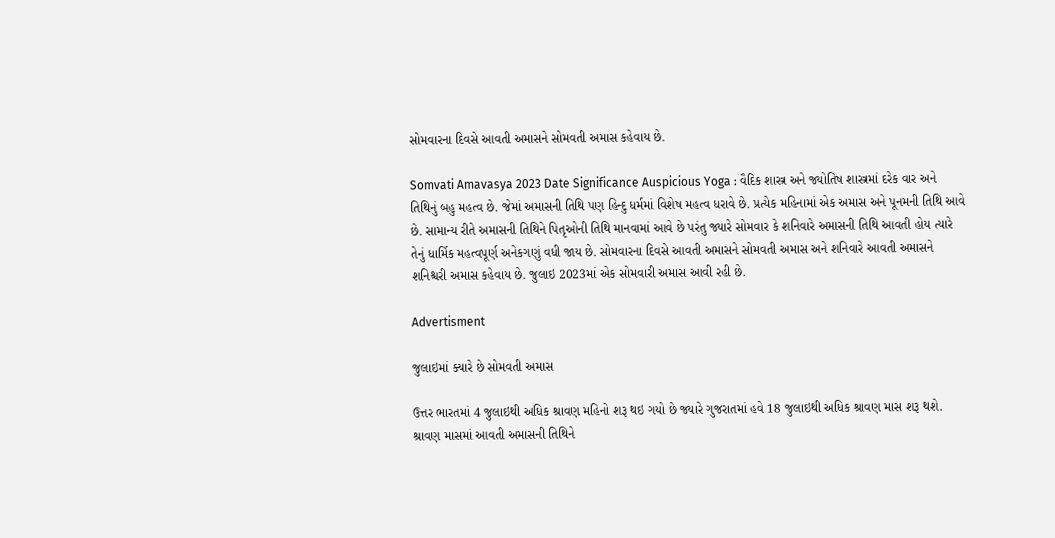સોમવારના દિવસે આવતી અમાસને સોમવતી અમાસ કહેવાય છે.

Somvati Amavasya 2023 Date Significance Auspicious Yoga : વૈદિક શાસ્ત્ર અને જ્યોતિષ શાસ્ત્રમાં દરેક વાર અને તિથિનું બહુ મહત્વ છે. જેમાં અમાસની તિથિ પણ હિન્દુ ધર્મમાં વિશેષ મહત્વ ધરાવે છે. પ્રત્યેક મહિનામાં એક અમાસ અને પૂનમની તિથિ આવે છે. સામાન્ય રીતે અમાસની તિથિને પિતૃઓની તિથિ માનવામાં આવે છે પરંતુ જ્યારે સોમવાર કે શનિવારે અમાસની તિથિ આવતી હોય ત્યારે તેનું ધાર્મિક મહત્વપૂર્ણ અનેકગણું વધી જાય છે. સોમવારના દિવસે આવતી અમાસને સોમવતી અમાસ અને શનિવારે આવતી અમાસને શનિશ્ચરી અમાસ કહેવાય છે. જુલાઇ 2023માં એક સોમવારી અમાસ આવી રહી છે.

Advertisment

જુલાઇમાં ક્યારે છે સોમવતી અમાસ

ઉત્તર ભારતમાં 4 જુલાઇથી અધિક શ્રાવણ મહિનો શરૂ થઇ ગયો છે જ્યારે ગુજરાતમાં હવે 18 જુલાઇથી અધિક શ્રાવણ માસ શરૂ થશે. શ્રાવણ માસમાં આવતી અમાસની તિથિને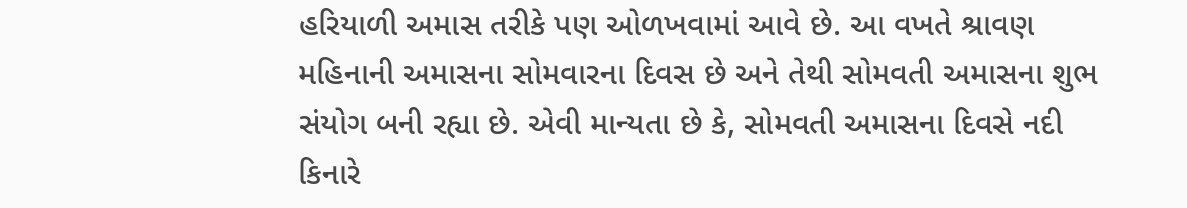હરિયાળી અમાસ તરીકે પણ ઓળખવામાં આવે છે. આ વખતે શ્રાવણ મહિનાની અમાસના સોમવારના દિવસ છે અને તેથી સોમવતી અમાસના શુભ સંયોગ બની રહ્યા છે. એવી માન્યતા છે કે, સોમવતી અમાસના દિવસે નદી કિનારે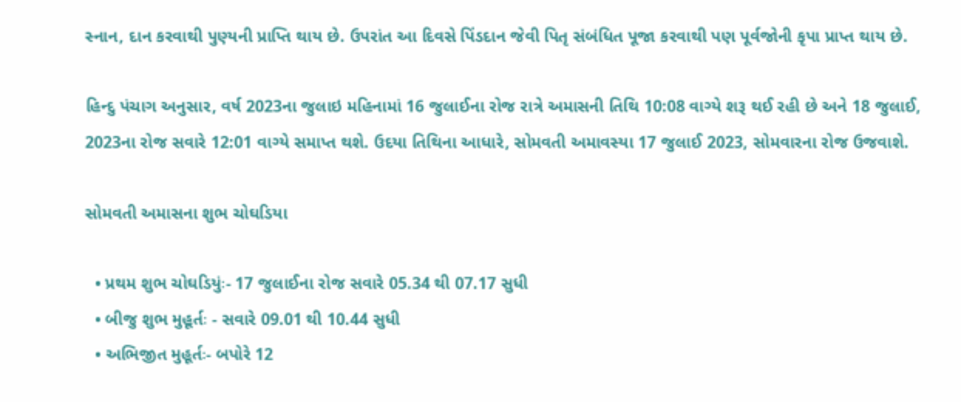સ્નાન, દાન કરવાથી પુણ્યની પ્રાપ્તિ થાય છે. ઉપરાંત આ દિવસે પિંડદાન જેવી પિતૃ સંબંધિત પૂજા કરવાથી પણ પૂર્વજોની કૃપા પ્રાપ્ત થાય છે.

હિન્દુ પંચાગ અનુસાર, વર્ષ 2023ના જુલાઇ મહિનામાં 16 જુલાઈના રોજ રાત્રે અમાસની તિથિ 10:08 વાગ્યે શરૂ થઈ રહી છે અને 18 જુલાઈ, 2023ના રોજ સવારે 12:01 વાગ્યે સમાપ્ત થશે. ઉદયા તિથિના આધારે, સોમવતી અમાવસ્યા 17 જુલાઈ 2023, સોમવારના રોજ ઉજવાશે.

સોમવતી અમાસના શુભ ચોઘડિયા

  • પ્રથમ શુભ ચોઘડિયુંઃ- 17 જુલાઈના રોજ સવારે 05.34 થી 07.17 સુધી
  • બીજુ શુભ મુહૂર્તઃ - સવારે 09.01 થી 10.44 સુધી
  • અભિજીત મુહૂર્તઃ- બપોરે 12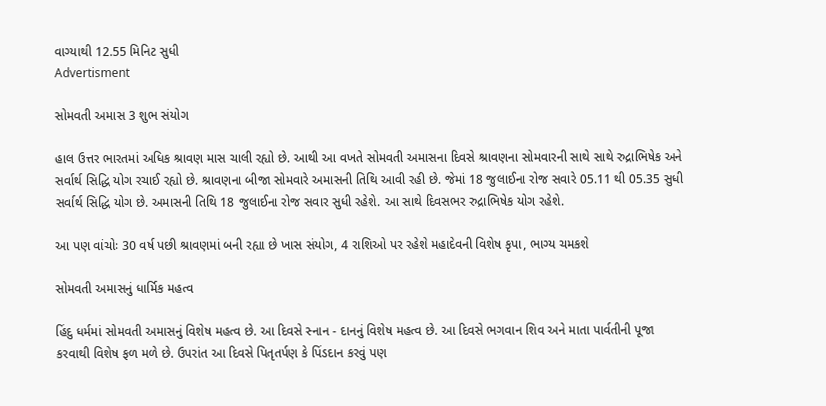વાગ્યાથી 12.55 મિનિટ સુધી
Advertisment

સોમવતી અમાસ 3 શુભ સંયોગ

હાલ ઉત્તર ભારતમાં અધિક શ્રાવણ માસ ચાલી રહ્યો છે. આથી આ વખતે સોમવતી અમાસના દિવસે શ્રાવણના સોમવારની સાથે સાથે રુદ્રાભિષેક અને સર્વાર્થ સિદ્ધિ યોગ રચાઈ રહ્યો છે. શ્રાવણના બીજા સોમવારે અમાસની તિથિ આવી રહી છે. જેમાં 18 જુલાઈના રોજ સવારે 05.11 થી 05.35 સુધી સર્વાર્થ સિદ્ધિ યોગ છે. અમાસની તિથિ 18 જુલાઈના રોજ સવાર સુધી રહેશે. આ સાથે દિવસભર રુદ્રાભિષેક યોગ રહેશે.

આ પણ વાંચોઃ 30 વર્ષ પછી શ્રાવણમાં બની રહ્યા છે ખાસ સંયોગ, 4 રાશિઓ પર રહેશે મહાદેવની વિશેષ કૃપા, ભાગ્ય ચમકશે

સોમવતી અમાસનું ધાર્મિક મહત્વ

હિંદુ ધર્મમાં સોમવતી અમાસનું વિશેષ મહત્વ છે. આ દિવસે સ્નાન - દાનનું વિશેષ મહત્વ છે. આ દિવસે ભગવાન શિવ અને માતા પાર્વતીની પૂજા કરવાથી વિશેષ ફળ મળે છે. ઉપરાંત આ દિવસે પિતૃતર્પણ કે પિંડદાન કરવું પણ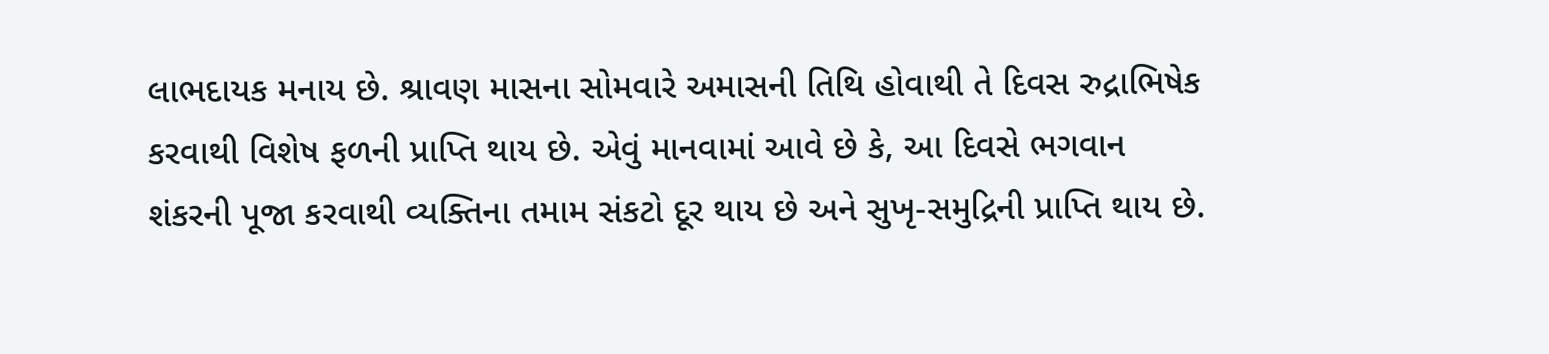લાભદાયક મનાય છે. શ્રાવણ માસના સોમવારે અમાસની તિથિ હોવાથી તે દિવસ રુદ્રાભિષેક કરવાથી વિશેષ ફળની પ્રાપ્તિ થાય છે. એવું માનવામાં આવે છે કે, આ દિવસે ભગવાન શંકરની પૂજા કરવાથી વ્યક્તિના તમામ સંકટો દૂર થાય છે અને સુખૃ-સમુદ્રિની પ્રાપ્તિ થાય છે.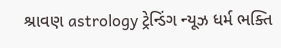શ્રાવણ astrology ટ્રેન્ડિંગ ન્યૂઝ ધર્મ ભક્તિ